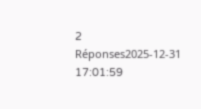2 Réponses2025-12-31 17:01:59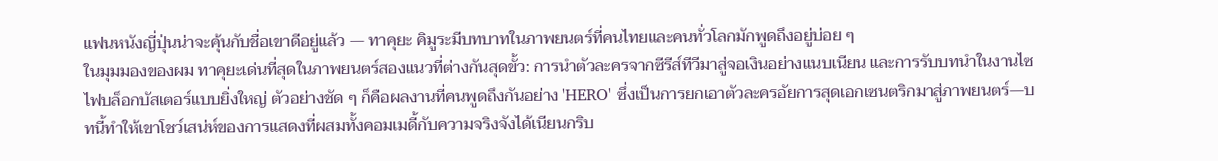แฟนหนังญี่ปุ่นน่าจะคุ้นกับชื่อเขาดีอยู่แล้ว — ทาคุยะ คิมูระมีบทบาทในภาพยนตร์ที่คนไทยและคนทั่วโลกมักพูดถึงอยู่บ่อย ๆ
ในมุมมองของผม ทาคุยะเด่นที่สุดในภาพยนตร์สองแนวที่ต่างกันสุดขั้ว: การนำตัวละครจากซีรีส์ทีวีมาสู่จอเงินอย่างแนบเนียน และการรับบทนำในงานไซไฟบล็อกบัสเตอร์แบบยิ่งใหญ่ ตัวอย่างชัด ๆ ก็คือผลงานที่คนพูดถึงกันอย่าง 'HERO' ซึ่งเป็นการยกเอาตัวละครอัยการสุดเอกเซนตริกมาสู่ภาพยนตร์—บทนี้ทำให้เขาโชว์เสน่ห์ของการแสดงที่ผสมทั้งคอมเมดี้กับความจริงจังได้เนียนกริบ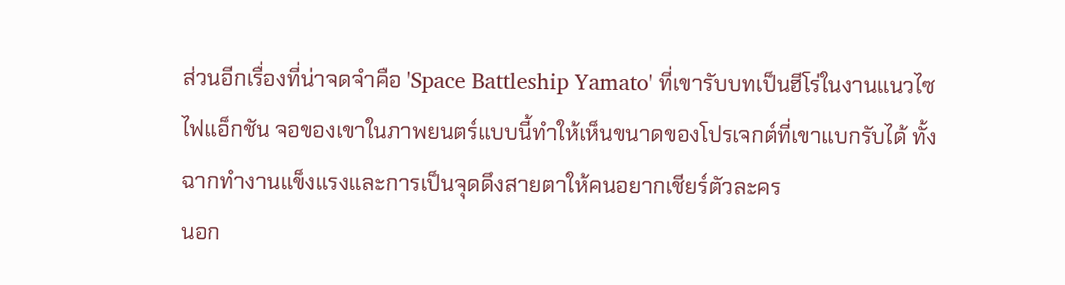ส่วนอีกเรื่องที่น่าจดจำคือ 'Space Battleship Yamato' ที่เขารับบทเป็นฮีโร่ในงานแนวไซไฟแอ็กชัน จอของเขาในภาพยนตร์แบบนี้ทำให้เห็นขนาดของโปรเจกต์ที่เขาแบกรับได้ ทั้งฉากทำงานแข็งแรงและการเป็นจุดดึงสายตาให้คนอยากเชียร์ตัวละคร
นอก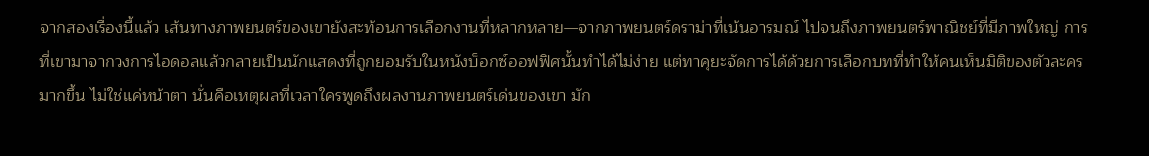จากสองเรื่องนี้แล้ว เส้นทางภาพยนตร์ของเขายังสะท้อนการเลือกงานที่หลากหลาย—จากภาพยนตร์ดราม่าที่เน้นอารมณ์ ไปจนถึงภาพยนตร์พาณิชย์ที่มีภาพใหญ่ การที่เขามาจากวงการไอดอลแล้วกลายเป็นนักแสดงที่ถูกยอมรับในหนังบ็อกซ์ออฟฟิศนั้นทำได้ไม่ง่าย แต่ทาคุยะจัดการได้ด้วยการเลือกบทที่ทำให้คนเห็นมิติของตัวละครมากขึ้น ไม่ใช่แค่หน้าตา นั่นคือเหตุผลที่เวลาใครพูดถึงผลงานภาพยนตร์เด่นของเขา มัก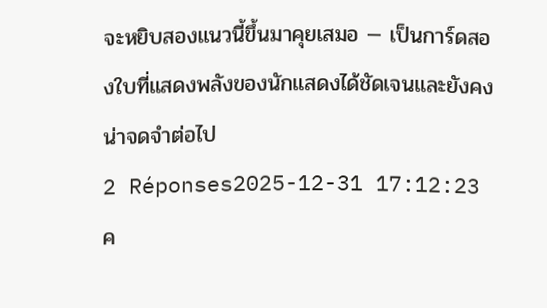จะหยิบสองแนวนี้ขึ้นมาคุยเสมอ — เป็นการ์ดสองใบที่แสดงพลังของนักแสดงได้ชัดเจนและยังคงน่าจดจำต่อไป
2 Réponses2025-12-31 17:12:23
ค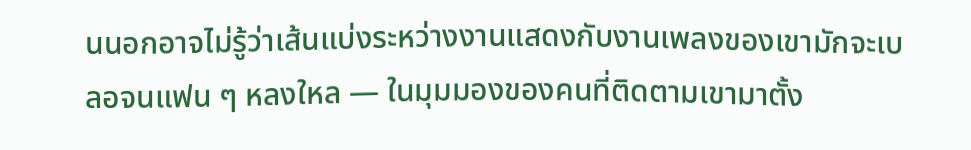นนอกอาจไม่รู้ว่าเส้นแบ่งระหว่างงานแสดงกับงานเพลงของเขามักจะเบลอจนแฟน ๆ หลงใหล — ในมุมมองของคนที่ติดตามเขามาตั้ง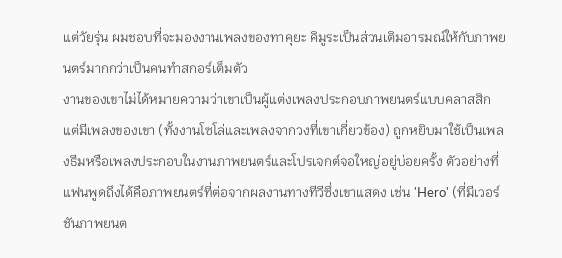แต่วัยรุ่น ผมชอบที่จะมองงานเพลงของทาคุยะ คิมูระเป็นส่วนเติมอารมณ์ให้กับภาพยนตร์มากกว่าเป็นคนทำสกอร์เต็มตัว
งานของเขาไม่ได้หมายความว่าเขาเป็นผู้แต่งเพลงประกอบภาพยนตร์แบบคลาสสิก แต่มีเพลงของเขา (ทั้งงานโซโล่และเพลงจากวงที่เขาเกี่ยวข้อง) ถูกหยิบมาใช้เป็นเพลงธีมหรือเพลงประกอบในงานภาพยนตร์และโปรเจกต์จอใหญ่อยู่บ่อยครั้ง ตัวอย่างที่แฟนพูดถึงได้คือภาพยนตร์ที่ต่อจากผลงานทางทีวีซึ่งเขาแสดง เช่น 'Hero' (ที่มีเวอร์ชันภาพยนต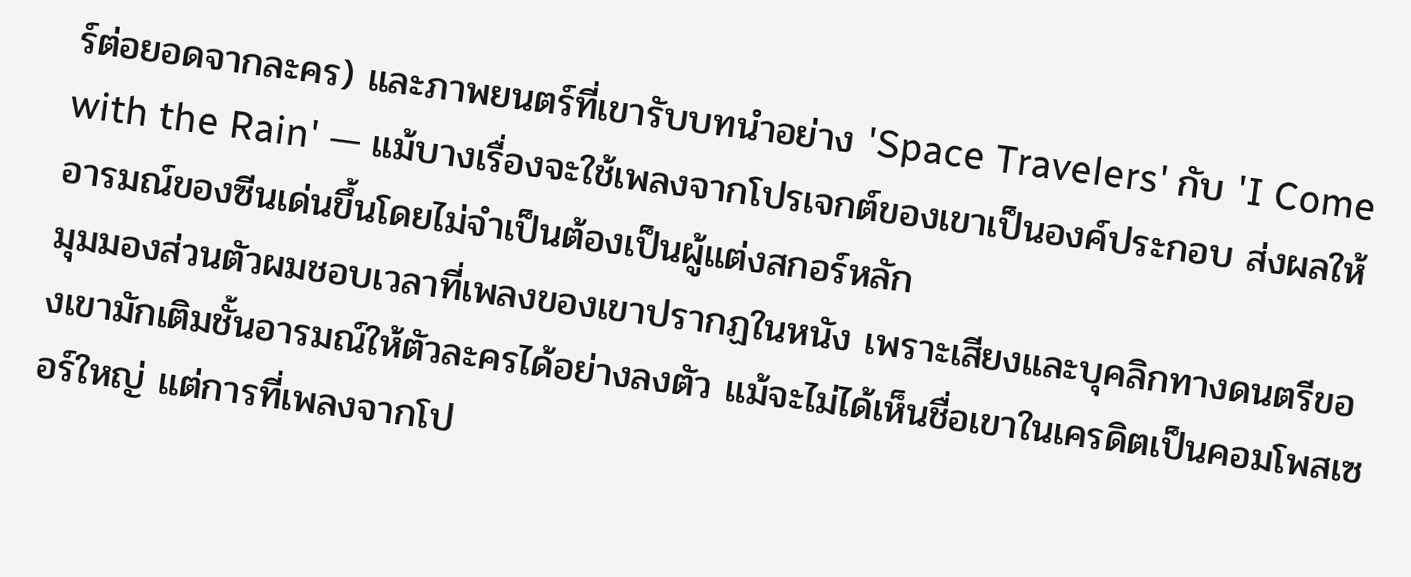ร์ต่อยอดจากละคร) และภาพยนตร์ที่เขารับบทนำอย่าง 'Space Travelers' กับ 'I Come with the Rain' — แม้บางเรื่องจะใช้เพลงจากโปรเจกต์ของเขาเป็นองค์ประกอบ ส่งผลให้อารมณ์ของซีนเด่นขึ้นโดยไม่จำเป็นต้องเป็นผู้แต่งสกอร์หลัก
มุมมองส่วนตัวผมชอบเวลาที่เพลงของเขาปรากฏในหนัง เพราะเสียงและบุคลิกทางดนตรีของเขามักเติมชั้นอารมณ์ให้ตัวละครได้อย่างลงตัว แม้จะไม่ได้เห็นชื่อเขาในเครดิตเป็นคอมโพสเซอร์ใหญ่ แต่การที่เพลงจากโป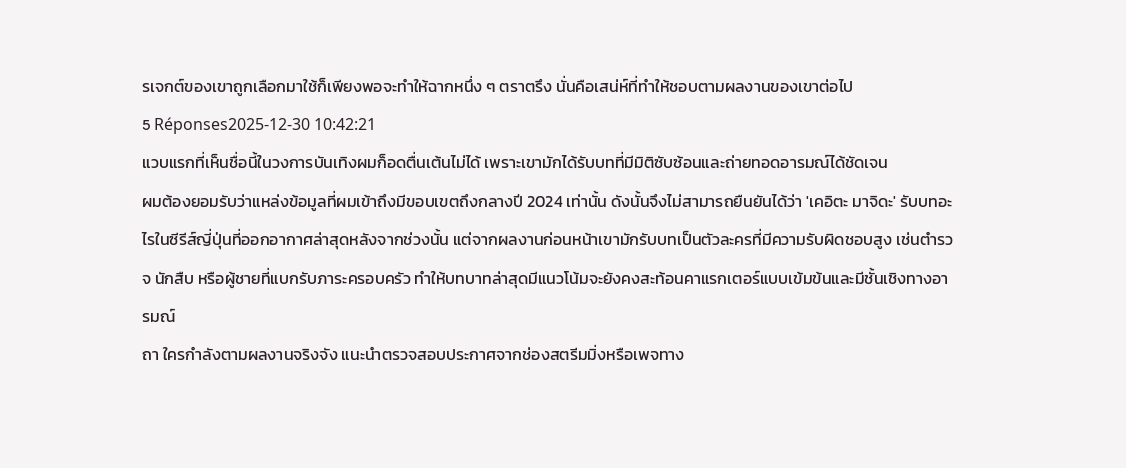รเจกต์ของเขาถูกเลือกมาใช้ก็เพียงพอจะทำให้ฉากหนึ่ง ๆ ตราตรึง นั่นคือเสน่ห์ที่ทำให้ชอบตามผลงานของเขาต่อไป
5 Réponses2025-12-30 10:42:21
แวบแรกที่เห็นชื่อนี้ในวงการบันเทิงผมก็อดตื่นเต้นไม่ได้ เพราะเขามักได้รับบทที่มีมิติซับซ้อนและถ่ายทอดอารมณ์ได้ชัดเจน
ผมต้องยอมรับว่าแหล่งข้อมูลที่ผมเข้าถึงมีขอบเขตถึงกลางปี 2024 เท่านั้น ดังนั้นจึงไม่สามารถยืนยันได้ว่า 'เคอิตะ มาจิดะ' รับบทอะไรในซีรีส์ญี่ปุ่นที่ออกอากาศล่าสุดหลังจากช่วงนั้น แต่จากผลงานก่อนหน้าเขามักรับบทเป็นตัวละครที่มีความรับผิดชอบสูง เช่นตำรวจ นักสืบ หรือผู้ชายที่แบกรับภาระครอบครัว ทำให้บทบาทล่าสุดมีแนวโน้มจะยังคงสะท้อนคาแรกเตอร์แบบเข้มข้นและมีชั้นเชิงทางอารมณ์
ถา ใครกำลังตามผลงานจริงจัง แนะนำตรวจสอบประกาศจากช่องสตรีมมิ่งหรือเพจทาง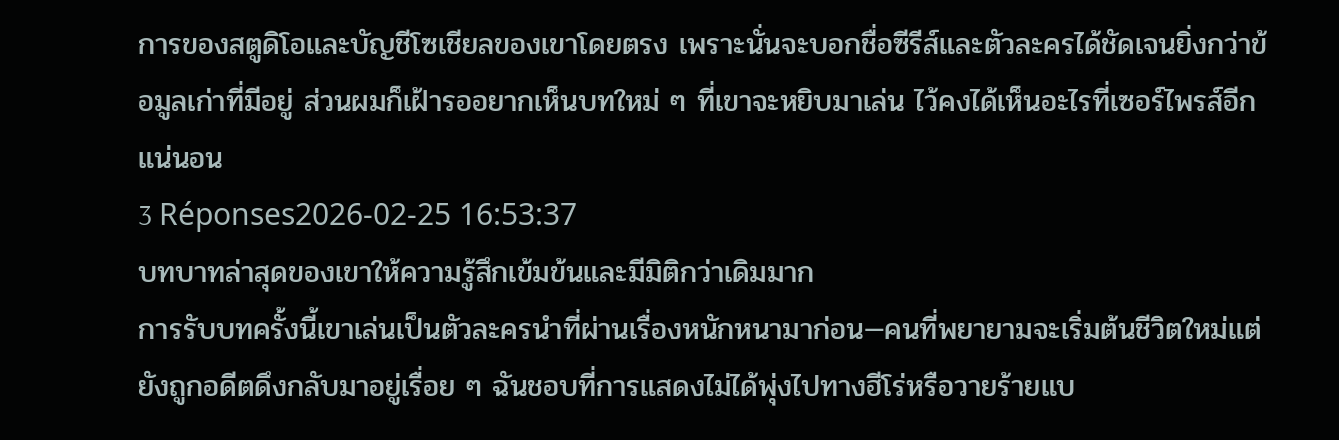การของสตูดิโอและบัญชีโซเชียลของเขาโดยตรง เพราะนั่นจะบอกชื่อซีรีส์และตัวละครได้ชัดเจนยิ่งกว่าข้อมูลเก่าที่มีอยู่ ส่วนผมก็เฝ้ารออยากเห็นบทใหม่ ๆ ที่เขาจะหยิบมาเล่น ไว้คงได้เห็นอะไรที่เซอร์ไพรส์อีกแน่นอน
3 Réponses2026-02-25 16:53:37
บทบาทล่าสุดของเขาให้ความรู้สึกเข้มข้นและมีมิติกว่าเดิมมาก
การรับบทครั้งนี้เขาเล่นเป็นตัวละครนำที่ผ่านเรื่องหนักหนามาก่อน—คนที่พยายามจะเริ่มต้นชีวิตใหม่แต่ยังถูกอดีตดึงกลับมาอยู่เรื่อย ๆ ฉันชอบที่การแสดงไม่ได้พุ่งไปทางฮีโร่หรือวายร้ายแบ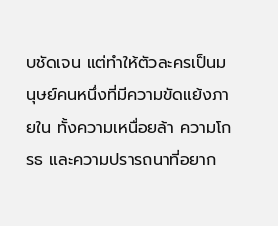บชัดเจน แต่ทำให้ตัวละครเป็นมนุษย์คนหนึ่งที่มีความขัดแย้งภายใน ทั้งความเหนื่อยล้า ความโกรธ และความปรารถนาที่อยาก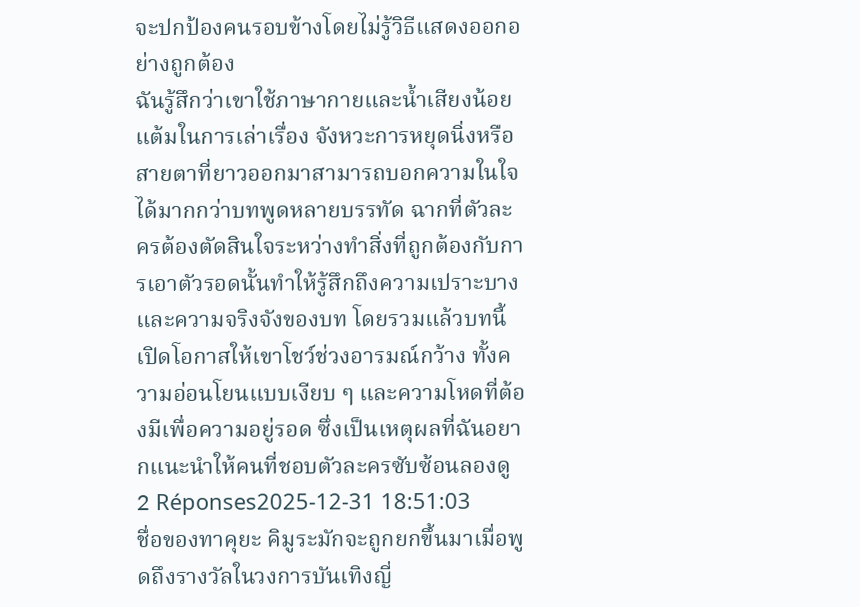จะปกป้องคนรอบข้างโดยไม่รู้วิธีแสดงออกอย่างถูกต้อง
ฉันรู้สึกว่าเขาใช้ภาษากายและน้ำเสียงน้อยแต้มในการเล่าเรื่อง จังหวะการหยุดนิ่งหรือสายตาที่ยาวออกมาสามารถบอกความในใจได้มากกว่าบทพูดหลายบรรทัด ฉากที่ตัวละครต้องตัดสินใจระหว่างทำสิ่งที่ถูกต้องกับการเอาตัวรอดนั้นทำให้รู้สึกถึงความเปราะบางและความจริงจังของบท โดยรวมแล้วบทนี้เปิดโอกาสให้เขาโชว์ช่วงอารมณ์กว้าง ทั้งความอ่อนโยนแบบเงียบ ๆ และความโหดที่ต้องมีเพื่อความอยู่รอด ซึ่งเป็นเหตุผลที่ฉันอยากแนะนำให้คนที่ชอบตัวละครซับซ้อนลองดู
2 Réponses2025-12-31 18:51:03
ชื่อของทาคุยะ คิมูระมักจะถูกยกขึ้นมาเมื่อพูดถึงรางวัลในวงการบันเทิงญี่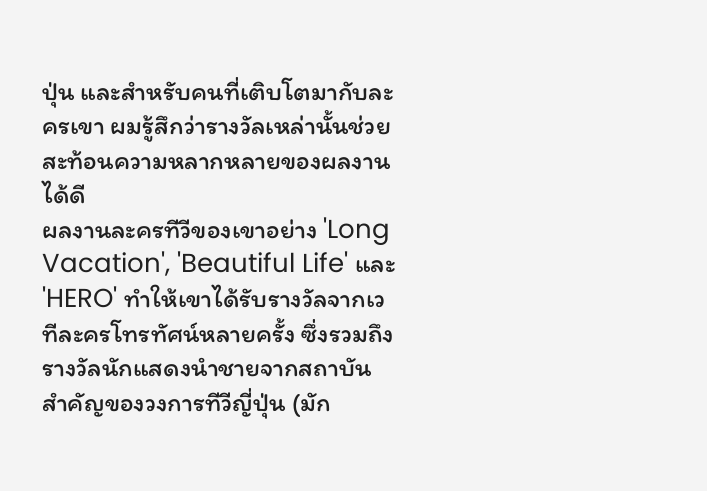ปุ่น และสำหรับคนที่เติบโตมากับละครเขา ผมรู้สึกว่ารางวัลเหล่านั้นช่วยสะท้อนความหลากหลายของผลงานได้ดี
ผลงานละครทีวีของเขาอย่าง 'Long Vacation', 'Beautiful Life' และ 'HERO' ทำให้เขาได้รับรางวัลจากเวทีละครโทรทัศน์หลายครั้ง ซึ่งรวมถึงรางวัลนักแสดงนำชายจากสถาบันสำคัญของวงการทีวีญี่ปุ่น (มัก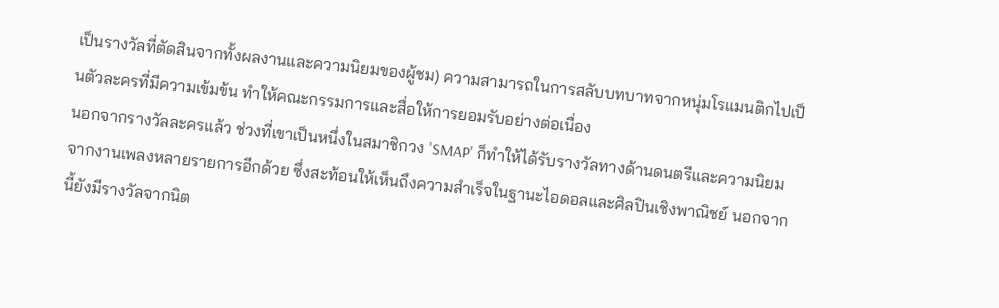เป็นรางวัลที่ตัดสินจากทั้งผลงานและความนิยมของผู้ชม) ความสามารถในการสลับบทบาทจากหนุ่มโรแมนติกไปเป็นตัวละครที่มีความเข้มข้น ทำให้คณะกรรมการและสื่อให้การยอมรับอย่างต่อเนื่อง
นอกจากรางวัลละครแล้ว ช่วงที่เขาเป็นหนึ่งในสมาชิกวง 'SMAP' ก็ทำให้ได้รับรางวัลทางด้านดนตรีและความนิยมจากงานเพลงหลายรายการอีกด้วย ซึ่งสะท้อนให้เห็นถึงความสำเร็จในฐานะไอดอลและศิลปินเชิงพาณิชย์ นอกจากนี้ยังมีรางวัลจากนิต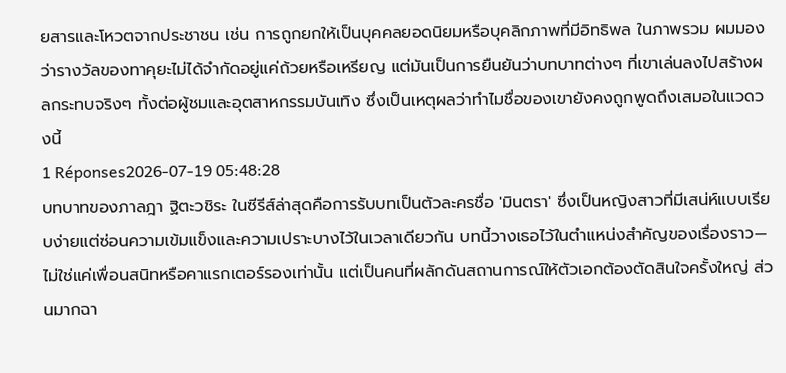ยสารและโหวตจากประชาชน เช่น การถูกยกให้เป็นบุคคลยอดนิยมหรือบุคลิกภาพที่มีอิทธิพล ในภาพรวม ผมมองว่ารางวัลของทาคุยะไม่ได้จำกัดอยู่แค่ถ้วยหรือเหรียญ แต่มันเป็นการยืนยันว่าบทบาทต่างๆ ที่เขาเล่นลงไปสร้างผลกระทบจริงๆ ทั้งต่อผู้ชมและอุตสาหกรรมบันเทิง ซึ่งเป็นเหตุผลว่าทำไมชื่อของเขายังคงถูกพูดถึงเสมอในแวดวงนี้
1 Réponses2026-07-19 05:48:28
บทบาทของภาลฎา ฐิตะวชิระ ในซีรีส์ล่าสุดคือการรับบทเป็นตัวละครชื่อ 'มินตรา' ซึ่งเป็นหญิงสาวที่มีเสน่ห์แบบเรียบง่ายแต่ซ่อนความเข้มแข็งและความเปราะบางไว้ในเวลาเดียวกัน บทนี้วางเธอไว้ในตำแหน่งสำคัญของเรื่องราว—ไม่ใช่แค่เพื่อนสนิทหรือคาแรกเตอร์รองเท่านั้น แต่เป็นคนที่ผลักดันสถานการณ์ให้ตัวเอกต้องตัดสินใจครั้งใหญ่ ส่วนมากฉา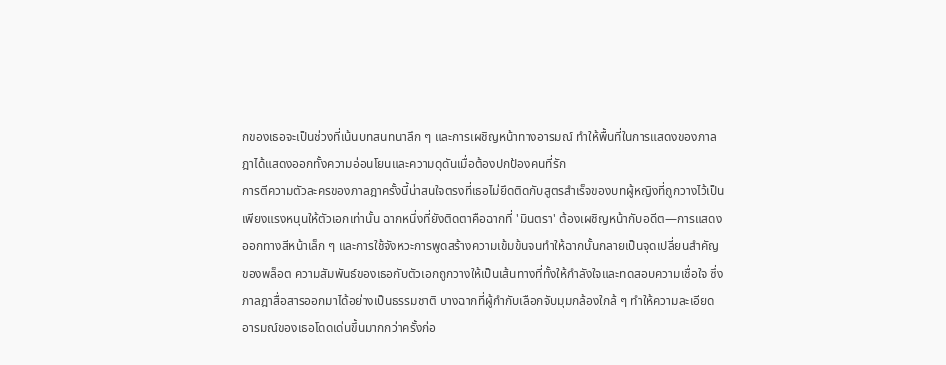กของเธอจะเป็นช่วงที่เน้นบทสนทนาลึก ๆ และการเผชิญหน้าทางอารมณ์ ทำให้พื้นที่ในการแสดงของภาลฎาได้แสดงออกทั้งความอ่อนโยนและความดุดันเมื่อต้องปกป้องคนที่รัก
การตีความตัวละครของภาลฎาครั้งนี้น่าสนใจตรงที่เธอไม่ยึดติดกับสูตรสำเร็จของบทผู้หญิงที่ถูกวางไว้เป็นเพียงแรงหนุนให้ตัวเอกเท่านั้น ฉากหนึ่งที่ยังติดตาคือฉากที่ 'มินตรา' ต้องเผชิญหน้ากับอดีต—การแสดงออกทางสีหน้าเล็ก ๆ และการใช้จังหวะการพูดสร้างความเข้มข้นจนทำให้ฉากนั้นกลายเป็นจุดเปลี่ยนสำคัญของพล็อต ความสัมพันธ์ของเธอกับตัวเอกถูกวางให้เป็นเส้นทางที่ทั้งให้กำลังใจและทดสอบความเชื่อใจ ซึ่งภาลฎาสื่อสารออกมาได้อย่างเป็นธรรมชาติ บางฉากที่ผู้กำกับเลือกจับมุมกล้องใกล้ ๆ ทำให้ความละเอียดอารมณ์ของเธอโดดเด่นขึ้นมากกว่าครั้งก่อ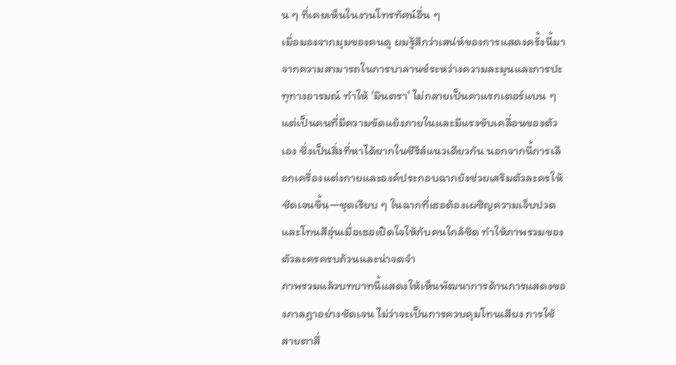น ๆ ที่เคยเห็นในงานโทรทัศน์อื่น ๆ
เมื่อมองจากมุมของคนดู ผมรู้สึกว่าเสน่ห์ของการแสดงครั้งนี้มาจากความสามารถในการบาลานซ์ระหว่างความละมุนและการปะทุทางอารมณ์ ทำให้ 'มินตรา' ไม่กลายเป็นคาแรกเตอร์แบน ๆ แต่เป็นคนที่มีความขัดแย้งภายในและมีแรงขับเคลื่อนของตัวเอง ซึ่งเป็นสิ่งที่หาได้ยากในซีรีส์แนวเดียวกัน นอกจากนี้การเลือกเครื่องแต่งกายและองค์ประกอบฉากยังช่วยเสริมตัวละครให้ชัดเจนขึ้น—ชุดเรียบ ๆ ในฉากที่เธอต้องเผชิญความเจ็บปวด และโทนสีอุ่นเมื่อเธอเปิดใจให้กับคนใกล้ชิด ทำให้ภาพรวมของตัวละครครบถ้วนและน่าจดจำ
ภาพรวมแล้วบทบาทนี้แสดงให้เห็นพัฒนาการด้านการแสดงของภาลฎาอย่างชัดเจน ไม่ว่าจะเป็นการควบคุมโทนเสียง การใช้สายตาสื่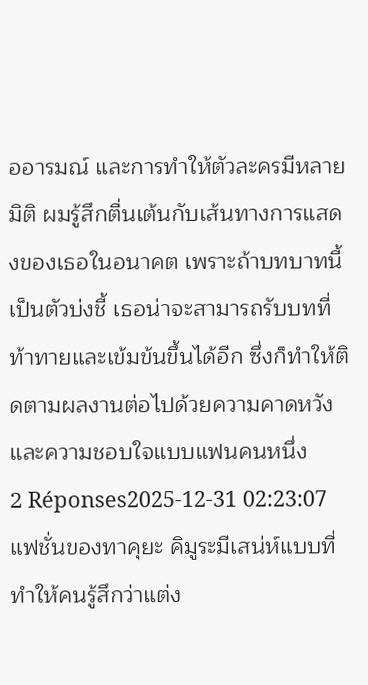ออารมณ์ และการทำให้ตัวละครมีหลายมิติ ผมรู้สึกตื่นเต้นกับเส้นทางการแสดงของเธอในอนาคต เพราะถ้าบทบาทนี้เป็นตัวบ่งชี้ เธอน่าจะสามารถรับบทที่ท้าทายและเข้มข้นขึ้นได้อีก ซึ่งก็ทำให้ติดตามผลงานต่อไปด้วยความคาดหวังและความชอบใจแบบแฟนคนหนึ่ง
2 Réponses2025-12-31 02:23:07
แฟชั่นของทาคุยะ คิมูระมีเสน่ห์แบบที่ทำให้คนรู้สึกว่าแต่ง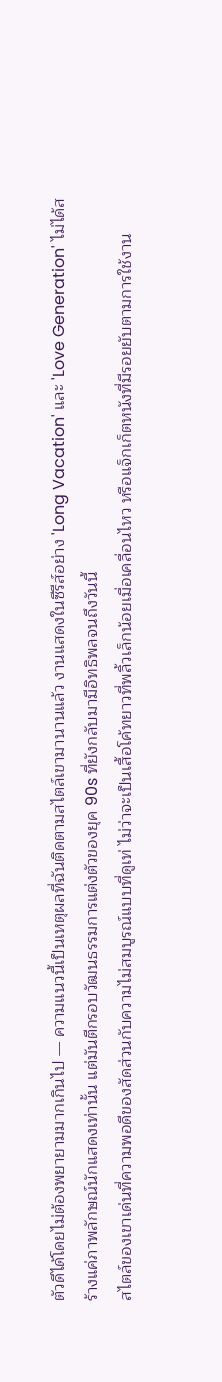ตัวดีได้โดยไม่ต้องพยายามมากเกินไป — ความแนวนี้เป็นเหตุผลที่ฉันติดตามสไตล์เขามานานแล้ว งานแสดงในซีรีส์อย่าง 'Long Vacation' และ 'Love Generation' ไม่ได้สร้างแค่ภาพลักษณ์นักแสดงเท่านั้น แต่มันตีกรอบวัฒนธรรมการแต่งตัวของยุค 90s ที่ยังกลับมามีอิทธิพลจนถึงวันนี้
สไตล์ของเขาเด่นที่ความพอดีของสัดส่วนกับความไม่สมบูรณ์แบบที่ดูเท่ ไม่ว่าจะเป็นเสื้อโค้ทยาวที่พลิ้วเล็กน้อยเมื่อเคลื่อนไหว หรือแจ็กเก็ตหนังที่มีรอยยับตามการใช้งาน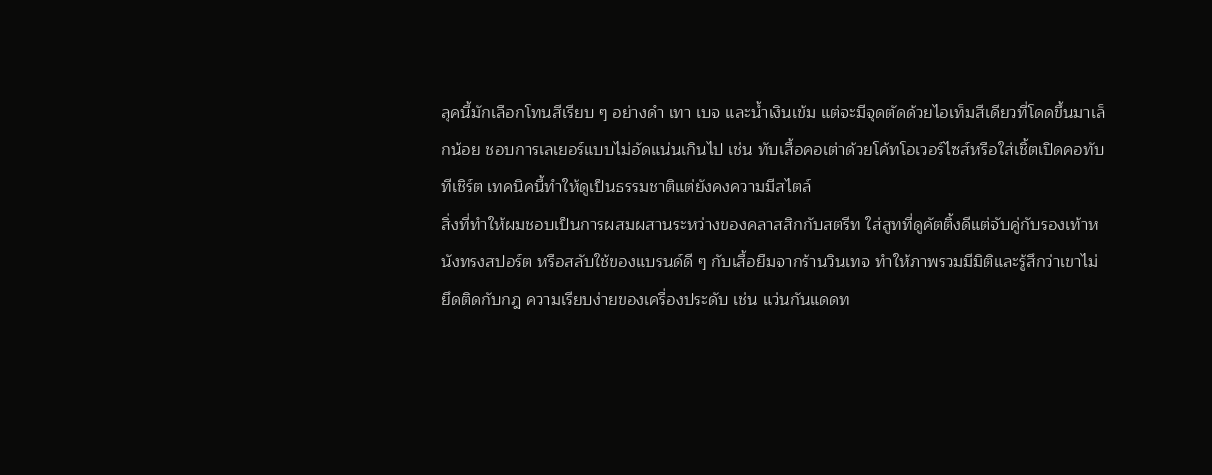ลุคนี้มักเลือกโทนสีเรียบ ๆ อย่างดำ เทา เบจ และน้ำเงินเข้ม แต่จะมีจุดตัดด้วยไอเท็มสีเดียวที่โดดขึ้นมาเล็กน้อย ชอบการเลเยอร์แบบไม่อัดแน่นเกินไป เช่น ทับเสื้อคอเต่าด้วยโค้ทโอเวอร์ไซส์หรือใส่เชิ้ตเปิดคอทับทีเชิร์ต เทคนิคนี้ทำให้ดูเป็นธรรมชาติแต่ยังคงความมีสไตล์
สิ่งที่ทำให้ผมชอบเป็นการผสมผสานระหว่างของคลาสสิกกับสตรีท ใส่สูทที่ดูคัตติ้งดีแต่จับคู่กับรองเท้าหนังทรงสปอร์ต หรือสลับใช้ของแบรนด์ดี ๆ กับเสื้อยืมจากร้านวินเทจ ทำให้ภาพรวมมีมิติและรู้สึกว่าเขาไม่ยึดติดกับกฎ ความเรียบง่ายของเครื่องประดับ เช่น แว่นกันแดดท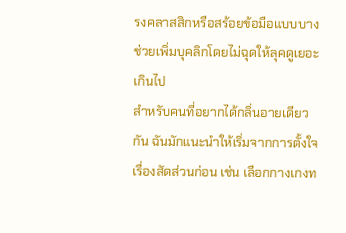รงคลาสสิกหรือสร้อยข้อมือแบบบาง ช่วยเพิ่มบุคลิกโดยไม่ฉุดให้ลุคดูเยอะเกินไป
สำหรับคนที่อยากได้กลิ่นอายเดียวกัน ฉันมักแนะนำให้เริ่มจากการตั้งใจเรื่องสัดส่วนก่อน เช่น เลือกกางเกงท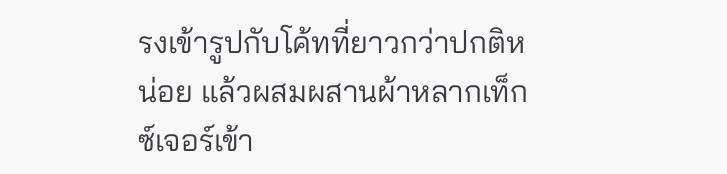รงเข้ารูปกับโค้ทที่ยาวกว่าปกติหน่อย แล้วผสมผสานผ้าหลากเท็กซ์เจอร์เข้า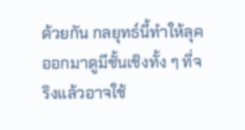ด้วยกัน กลยุทธ์นี้ทำให้ลุคออกมาดูมีชั้นเชิงทั้ง ๆ ที่จริงแล้วอาจใช้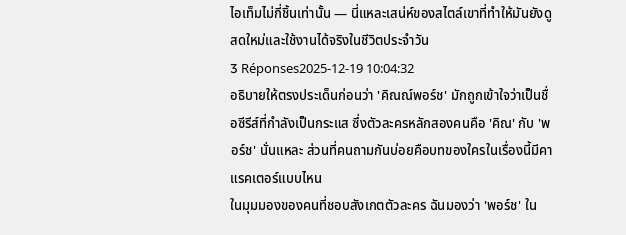ไอเท็มไม่กี่ชิ้นเท่านั้น — นี่แหละเสน่ห์ของสไตล์เขาที่ทำให้มันยังดูสดใหม่และใช้งานได้จริงในชีวิตประจำวัน
3 Réponses2025-12-19 10:04:32
อธิบายให้ตรงประเด็นก่อนว่า 'คิณณ์พอร์ช' มักถูกเข้าใจว่าเป็นชื่อซีรีส์ที่กำลังเป็นกระแส ซึ่งตัวละครหลักสองคนคือ 'คิณ' กับ 'พอร์ช' นั่นแหละ ส่วนที่คนถามกันบ่อยคือบทของใครในเรื่องนี้มีคาแรคเตอร์แบบไหน
ในมุมมองของคนที่ชอบสังเกตตัวละคร ฉันมองว่า 'พอร์ช' ใน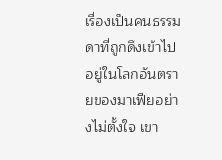เรื่องเป็นคนธรรมดาที่ถูกดึงเข้าไปอยู่ในโลกอันตรายของมาเฟียอย่างไม่ตั้งใจ เขา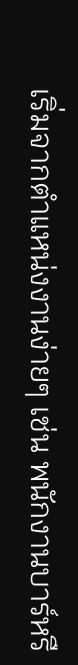เริ่มจากตำแหน่งงานง่ายๆ เช่น พนักงานบาร์หรื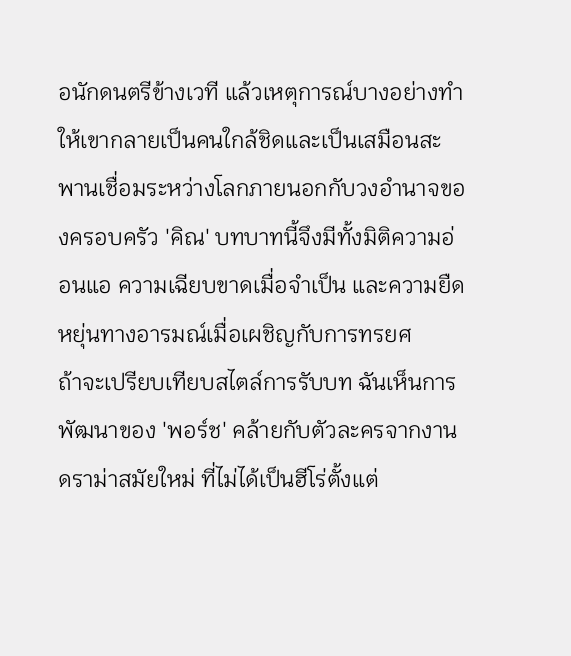อนักดนตรีข้างเวที แล้วเหตุการณ์บางอย่างทำให้เขากลายเป็นคนใกล้ชิดและเป็นเสมือนสะพานเชื่อมระหว่างโลกภายนอกกับวงอำนาจของครอบครัว 'คิณ' บทบาทนี้จึงมีทั้งมิติความอ่อนแอ ความเฉียบขาดเมื่อจำเป็น และความยืดหยุ่นทางอารมณ์เมื่อเผชิญกับการทรยศ
ถ้าจะเปรียบเทียบสไตล์การรับบท ฉันเห็นการพัฒนาของ 'พอร์ช' คล้ายกับตัวละครจากงานดราม่าสมัยใหม่ ที่ไม่ได้เป็นฮีโร่ตั้งแต่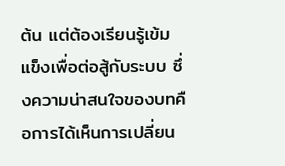ต้น แต่ต้องเรียนรู้เข้มแข็งเพื่อต่อสู้กับระบบ ซึ่งความน่าสนใจของบทคือการได้เห็นการเปลี่ยน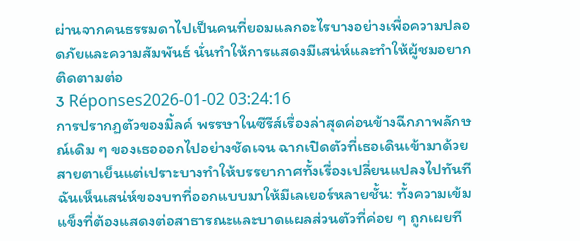ผ่านจากคนธรรมดาไปเป็นคนที่ยอมแลกอะไรบางอย่างเพื่อความปลอดภัยและความสัมพันธ์ นั่นทำให้การแสดงมีเสน่ห์และทำให้ผู้ชมอยากติดตามต่อ
3 Réponses2026-01-02 03:24:16
การปรากฏตัวของมิ้ลค์ พรรษาในซีรีส์เรื่องล่าสุดค่อนข้างฉีกภาพลักษณ์เดิม ๆ ของเธอออกไปอย่างชัดเจน ฉากเปิดตัวที่เธอเดินเข้ามาด้วยสายตาเย็นแต่เปราะบางทำให้บรรยากาศทั้งเรื่องเปลี่ยนแปลงไปทันที ฉันเห็นเสน่ห์ของบทที่ออกแบบมาให้มีเลเยอร์หลายชั้น: ทั้งความเข้มแข็งที่ต้องแสดงต่อสาธารณะและบาดแผลส่วนตัวที่ค่อย ๆ ถูกเผยที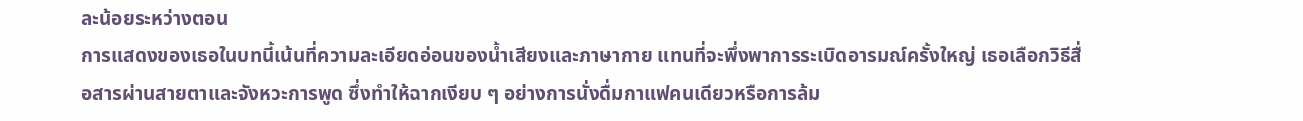ละน้อยระหว่างตอน
การแสดงของเธอในบทนี้เน้นที่ความละเอียดอ่อนของน้ำเสียงและภาษากาย แทนที่จะพึ่งพาการระเบิดอารมณ์ครั้งใหญ่ เธอเลือกวิธีสื่อสารผ่านสายตาและจังหวะการพูด ซึ่งทำให้ฉากเงียบ ๆ อย่างการนั่งดื่มกาแฟคนเดียวหรือการล้ม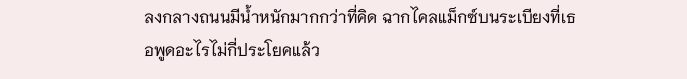ลงกลางถนนมีน้ำหนักมากกว่าที่คิด ฉากไคลแม็กซ์บนระเบียงที่เธอพูดอะไรไม่กี่ประโยคแล้ว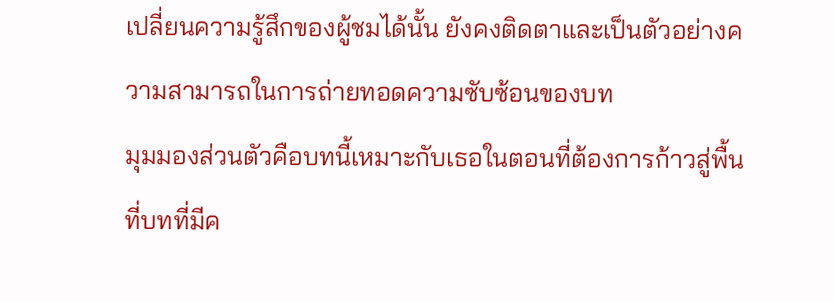เปลี่ยนความรู้สึกของผู้ชมได้นั้น ยังคงติดตาและเป็นตัวอย่างความสามารถในการถ่ายทอดความซับซ้อนของบท
มุมมองส่วนตัวคือบทนี้เหมาะกับเธอในตอนที่ต้องการก้าวสู่พื้นที่บทที่มีค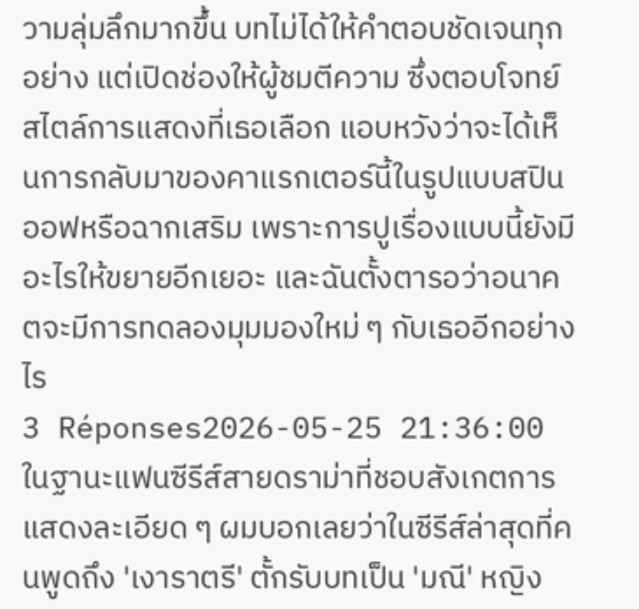วามลุ่มลึกมากขึ้น บทไม่ได้ให้คำตอบชัดเจนทุกอย่าง แต่เปิดช่องให้ผู้ชมตีความ ซึ่งตอบโจทย์สไตล์การแสดงที่เธอเลือก แอบหวังว่าจะได้เห็นการกลับมาของคาแรกเตอร์นี้ในรูปแบบสปินออฟหรือฉากเสริม เพราะการปูเรื่องแบบนี้ยังมีอะไรให้ขยายอีกเยอะ และฉันตั้งตารอว่าอนาคตจะมีการทดลองมุมมองใหม่ ๆ กับเธออีกอย่างไร
3 Réponses2026-05-25 21:36:00
ในฐานะแฟนซีรีส์สายดราม่าที่ชอบสังเกตการแสดงละเอียด ๆ ผมบอกเลยว่าในซีรีส์ล่าสุดที่คนพูดถึง 'เงาราตรี' ตั้กรับบทเป็น 'มณี' หญิง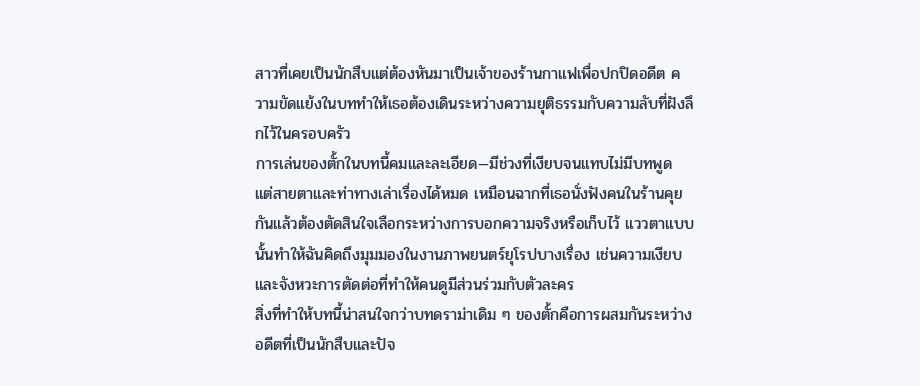สาวที่เคยเป็นนักสืบแต่ต้องหันมาเป็นเจ้าของร้านกาแฟเพื่อปกปิดอดีต ความขัดแย้งในบททำให้เธอต้องเดินระหว่างความยุติธรรมกับความลับที่ฝังลึกไว้ในครอบครัว
การเล่นของตั้กในบทนี้คมและละเอียด—มีช่วงที่เงียบจนแทบไม่มีบทพูด แต่สายตาและท่าทางเล่าเรื่องได้หมด เหมือนฉากที่เธอนั่งฟังคนในร้านคุยกันแล้วต้องตัดสินใจเลือกระหว่างการบอกความจริงหรือเก็บไว้ แววตาแบบนั้นทำให้ฉันคิดถึงมุมมองในงานภาพยนตร์ยุโรปบางเรื่อง เช่นความเงียบและจังหวะการตัดต่อที่ทำให้คนดูมีส่วนร่วมกับตัวละคร
สิ่งที่ทำให้บทนี้น่าสนใจกว่าบทดราม่าเดิม ๆ ของตั้กคือการผสมกันระหว่างอดีตที่เป็นนักสืบและปัจ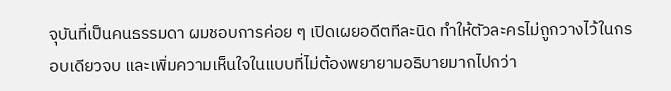จุบันที่เป็นคนธรรมดา ผมชอบการค่อย ๆ เปิดเผยอดีตทีละนิด ทำให้ตัวละครไม่ถูกวางไว้ในกรอบเดียวจบ และเพิ่มความเห็นใจในแบบที่ไม่ต้องพยายามอธิบายมากไปกว่า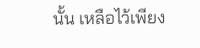นั้น เหลือไว้เพียง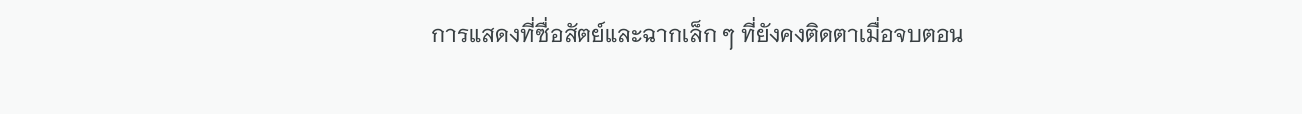การแสดงที่ซื่อสัตย์และฉากเล็ก ๆ ที่ยังคงติดตาเมื่อจบตอน